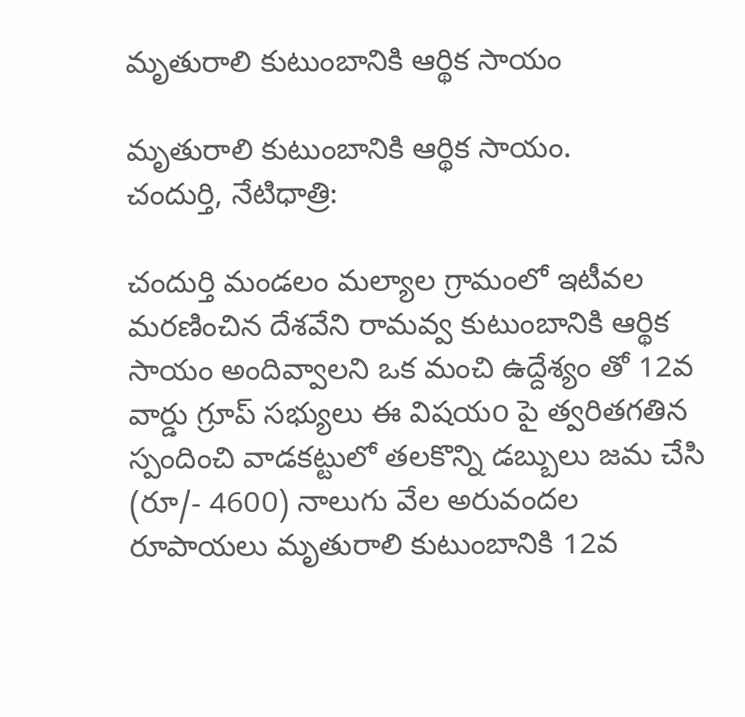మృతురాలి కుటుంబానికి ఆర్థిక సాయం

మృతురాలి కుటుంబానికి ఆర్థిక సాయం.
చందుర్తి, నేటిధాత్రి:

చందుర్తి మండలం మల్యాల గ్రామంలో ఇటీవల మరణించిన దేశవేని రామవ్వ కుటుంబానికి ఆర్థిక సాయం అందివ్వాలని ఒక మంచి ఉద్దేశ్యం తో 12వ వార్డు గ్రూప్ సభ్యులు ఈ విషయo పై త్వరితగతిన స్పందించి వాడకట్టులో తలకొన్ని డబ్బులు జమ చేసి (రూ/- 4600) నాలుగు వేల అరువందల రూపాయలు మృతురాలి కుటుంబానికి 12వ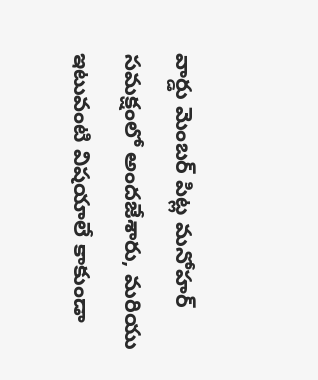వార్డు మెంబర్ పిట్ల మనోహర్ సమక్షంలో అందజేశారు, మరియు ఇటువంటి విషయాలే కాకుండా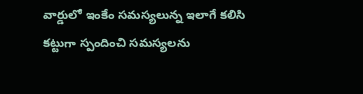వార్డులో ఇంకేం సమస్యలున్న ఇలాగే కలిసి కట్టుగా స్పందించి సమస్యలను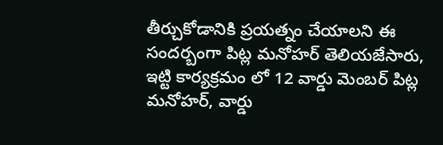తీర్చుకోడానికి ప్రయత్నం చేయాలని ఈ సందర్బంగా పిట్ల మనోహర్ తెలియజేసారు,
ఇట్టి కార్యక్రమం లో 12 వార్డు మెంబర్ పిట్ల మనోహర్, వార్డు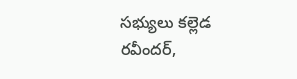సభ్యులు కల్లెడ రవీందర్,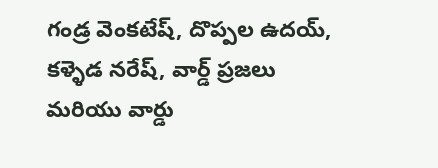గండ్ర వెంకటేష్, దొప్పల ఉదయ్, కళ్ళెడ నరేష్, వార్డ్ ప్రజలు మరియు వార్డు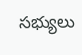సభ్యులు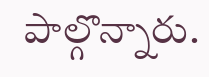పాల్గొన్నారు.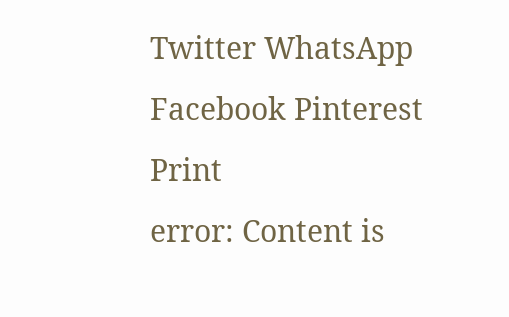Twitter WhatsApp Facebook Pinterest Print
error: Content is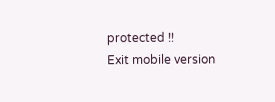protected !!
Exit mobile version